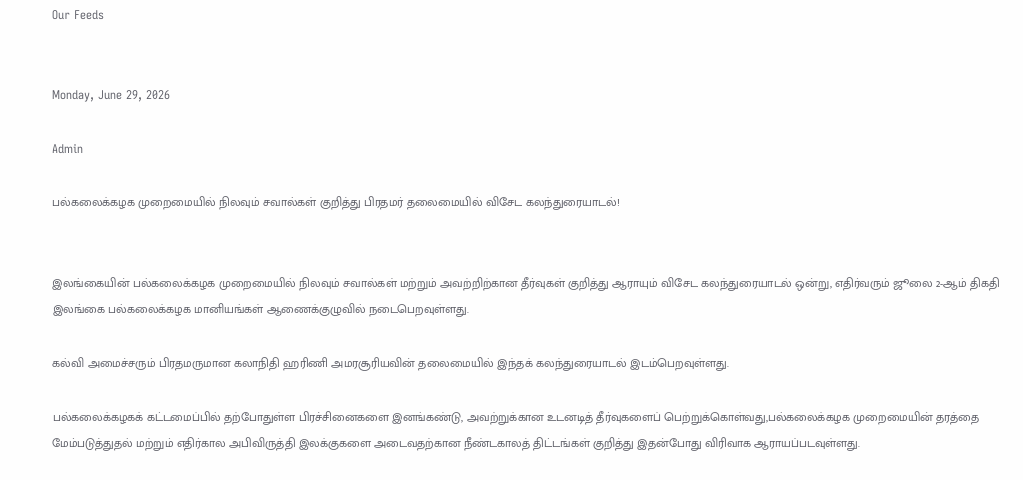Our Feeds


Monday, June 29, 2026

Admin

பல்கலைக்கழக முறைமையில் நிலவும் சவால்கள் குறித்து பிரதமர் தலைமையில் விசேட கலந்துரையாடல்!


இலங்கையின் பல்கலைக்கழக முறைமையில் நிலவும் சவால்கள் மற்றும் அவற்றிற்கான தீர்வுகள் குறித்து ஆராயும் விசேட கலந்துரையாடல் ஒன்று, எதிர்வரும் ஜூலை 2-ஆம் திகதி இலங்கை பல்கலைக்கழக மானியங்கள் ஆணைக்குழுவில் நடைபெறவுள்ளது.

கல்வி அமைச்சரும் பிரதமருமான கலாநிதி ஹரிணி அமரசூரியவின் தலைமையில் இந்தக் கலந்துரையாடல் இடம்பெறவுள்ளது.

பல்கலைக்கழகக் கட்டமைப்பில் தற்போதுள்ள பிரச்சினைகளை இனங்கண்டு, அவற்றுக்கான உடனடித் தீர்வுகளைப் பெற்றுக்கொள்வது,பல்கலைக்கழக முறைமையின் தரத்தை மேம்படுத்துதல் மற்றும் எதிர்கால அபிவிருத்தி இலக்குகளை அடைவதற்கான நீண்டகாலத் திட்டங்கள் குறித்து இதன்போது விரிவாக ஆராயப்படவுள்ளது.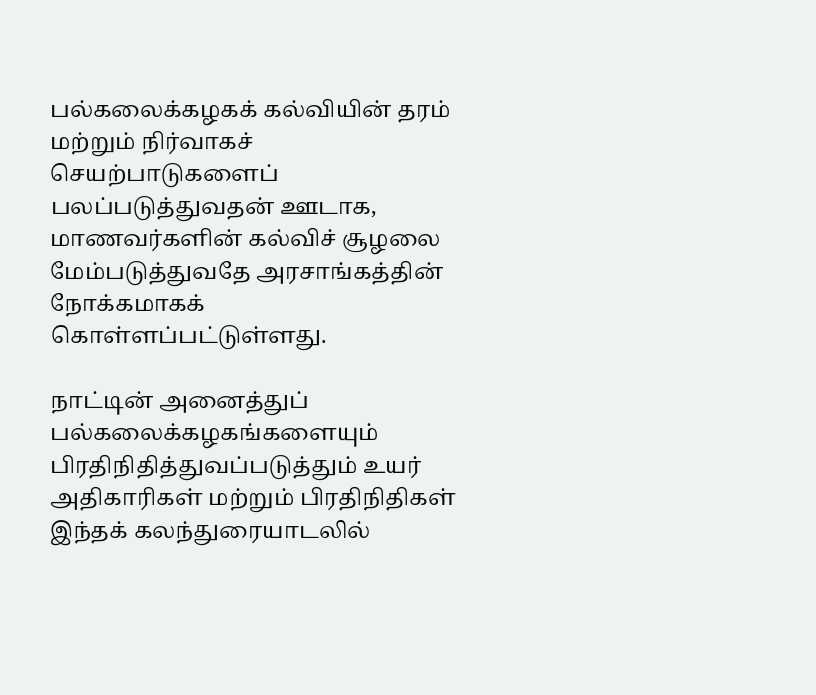பல்கலைக்கழகக் கல்வியின் தரம் மற்றும் நிர்வாகச் செயற்பாடுகளைப் பலப்படுத்துவதன் ஊடாக, மாணவர்களின் கல்விச் சூழலை மேம்படுத்துவதே அரசாங்கத்தின் நோக்கமாகக் கொள்ளப்பட்டுள்ளது.

நாட்டின் அனைத்துப் பல்கலைக்கழகங்களையும் பிரதிநிதித்துவப்படுத்தும் உயர் அதிகாரிகள் மற்றும் பிரதிநிதிகள் இந்தக் கலந்துரையாடலில்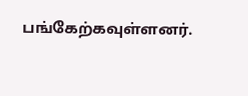பங்கேற்கவுள்ளனர்.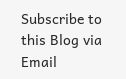Subscribe to this Blog via Email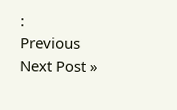:
Previous
Next Post »